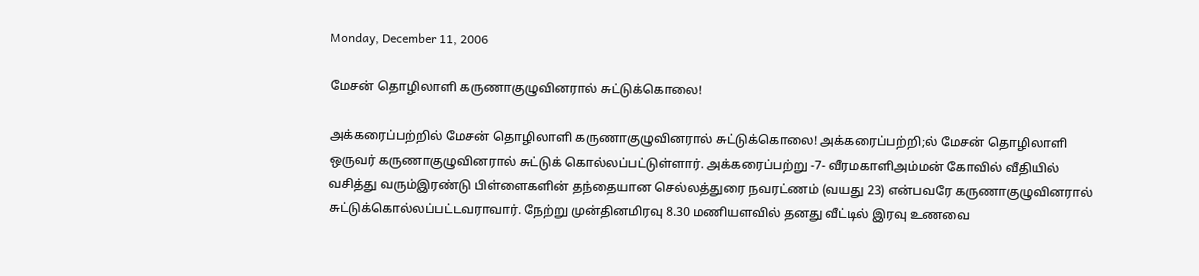Monday, December 11, 2006

மேசன் தொழிலாளி கருணாகுழுவினரால் சுட்டுக்கொலை!

அக்கரைப்பற்றில் மேசன் தொழிலாளி கருணாகுழுவினரால் சுட்டுக்கொலை! அக்கரைப்பற்றி;ல் மேசன் தொழிலாளி ஒருவர் கருணாகுழுவினரால் சுட்டுக் கொல்லப்பட்டுள்ளார். அக்கரைப்பற்று -7- வீரமகாளிஅம்மன் கோவில் வீதியில் வசித்து வரும்இரண்டு பிள்ளைகளின் தந்தையான செல்லத்துரை நவரட்ணம் (வயது 23) என்பவரே கருணாகுழுவினரால் சுட்டுக்கொல்லப்பட்டவராவார். நேற்று முன்தினமிரவு 8.30 மணியளவில் தனது வீட்டில் இரவு உணவை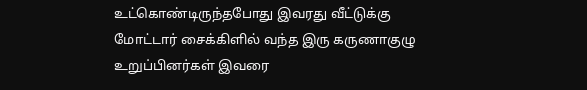உட்கொண்டிருந்தபோது இவரது வீட்டுக்கு மோட்டார் சைக்கிளில் வந்த இரு கருணாகுழு உறுப்பினர்கள் இவரை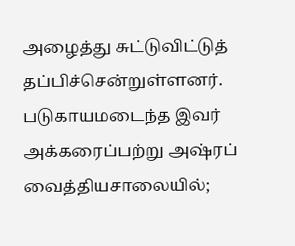அழைத்து சுட்டுவிட்டுத் தப்பிச்சென்றுள்ளனர். படுகாயமடைந்த இவர் அக்கரைப்பற்று அஷ்ரப் வைத்தியசாலையில்;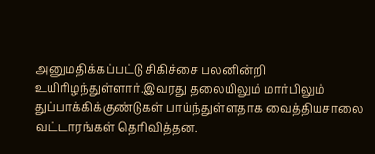அனுமதிக்கப்பட்டு சிகிச்சை பலனின்றி உயிரிழந்துள்ளார்.இவரது தலையிலும் மார்பிலும் துப்பாக்கிக்குண்டுகள் பாய்ந்துள்ளதாக வைத்தியசாலை வட்டாரங்கள் தெரிவித்தன.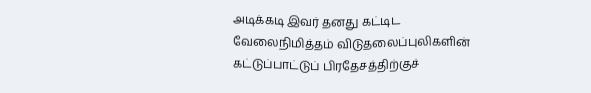அடிக்கடி இவர் தனது கட்டிட வேலைநிமித்தம் விடுதலைப்புலிகளின் கட்டுப்பாட்டுப் பிரதேசத்திற்குச்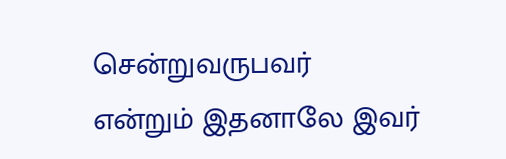சென்றுவருபவர் என்றும் இதனாலே இவர்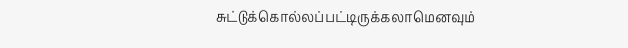சுட்டுக்கொல்லப்பட்டிருக்கலாமெனவும்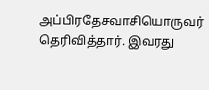அப்பிரதேசவாசியொருவர் தெரிவித்தார். இவரது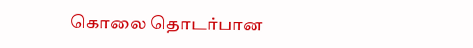கொலை தொடர்பான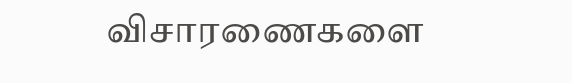விசாரணைகளை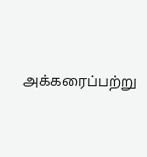அக்கரைப்பற்று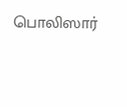பொலிஸார்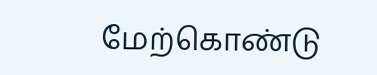மேற்கொண்டு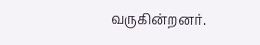வருகின்றனர்.